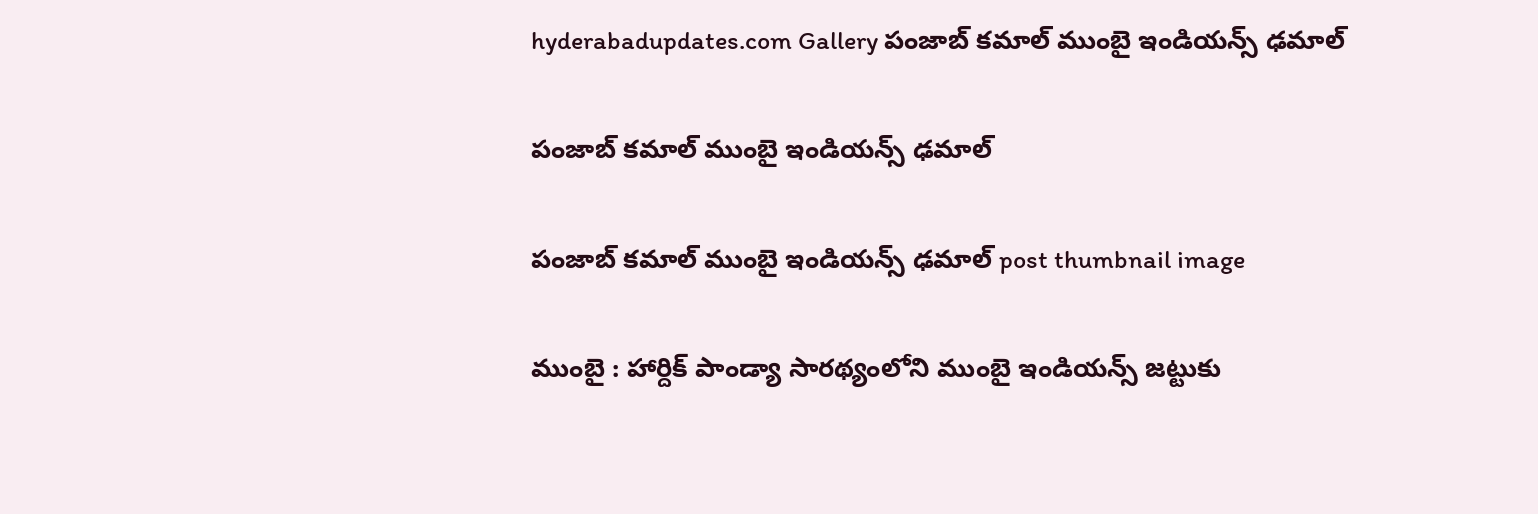hyderabadupdates.com Gallery పంజాబ్ క‌మాల్ ముంబై ఇండియ‌న్స్ ఢ‌మాల్

పంజాబ్ క‌మాల్ ముంబై ఇండియ‌న్స్ ఢ‌మాల్

పంజాబ్ క‌మాల్ ముంబై ఇండియ‌న్స్ ఢ‌మాల్ post thumbnail image

ముంబై : హార్దిక్ పాండ్యా సార‌థ్యంలోని ముంబై ఇండియ‌న్స్ జ‌ట్టుకు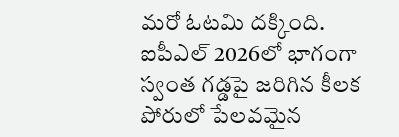మ‌రో ఓట‌మి ద‌క్కింది. ఐపీఎల్ 2026లో భాగంగా స్వంత గ‌డ్డ‌పై జ‌రిగిన కీల‌క పోరులో పేల‌వ‌మైన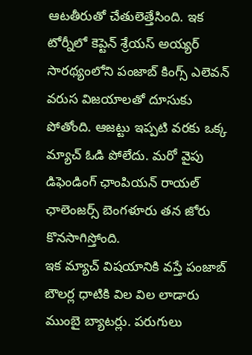ఆట‌తీరుతో చేతులెత్తేసింది. ఇక టోర్నీలో కెప్టెన్ శ్రేయ‌స్ అయ్య‌ర్ సార‌థ్యంలోని పంజాబ్ కింగ్స్ ఎలెవ‌న్ వ‌రుస విజ‌యాల‌తో దూసుకు పోతోంది. ఆజ‌ట్టు ఇప్ప‌టి వ‌ర‌కు ఒక్క మ్యాచ్ ఓడి పోలేదు. మ‌రో వైపు డిఫెండింగ్ ఛాంపియ‌న్ రాయ‌ల్ ఛాలెంజ‌ర్స్ బెంగ‌ళూరు త‌న జోరు కొన‌సాగిస్తోంది.
ఇక మ్యాచ్ విష‌యానికి వ‌స్తే పంజాబ్ బౌల‌ర్ల ధాటికి విల విల లాడారు ముంబై బ్యాట‌ర్లు. ప‌రుగులు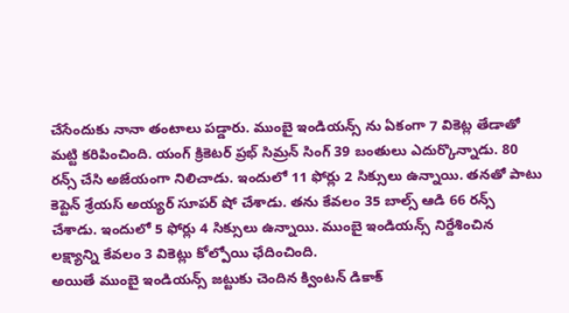చేసేందుకు నానా తంటాలు ప‌డ్డారు. ముంబై ఇండియ‌న్స్ ను ఏకంగా 7 వికెట్ల తేడాతో మ‌ట్టి క‌రిపించింది. యంగ్ క్రికెట‌ర్ ప్ర‌భ్ సిమ్ర‌న్ సింగ్ 39 బంతులు ఎదుర్కొన్నాడు. 80 ర‌న్స్ చేసి అజేయంగా నిలిచాడు. ఇందులో 11 ఫోర్లు 2 సిక్సులు ఉన్నాయి. త‌న‌తో పాటు కెప్టెన్ శ్రేయస్ అయ్య‌ర్ సూప‌ర్ షో చేశాడు. త‌ను కేవ‌లం 35 బాల్స్ ఆడి 66 ర‌న్స్ చేశాడు. ఇందులో 5 ఫోర్లు 4 సిక్సులు ఉన్నాయి. ముంబై ఇండియ‌న్స్ నిర్దేశించిన ల‌క్ష్యాన్ని కేవ‌లం 3 వికెట్లు కోల్పోయి ఛేదించింది.
అయితే ముంబై ఇండియ‌న్స్ జ‌ట్టుకు చెందిన క్వింట‌న్ డికాక్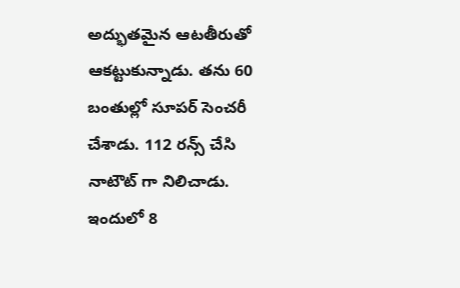అద్భుత‌మైన ఆట‌తీరుతో ఆక‌ట్టుకున్నాడు. త‌ను 60 బంతుల్లో సూప‌ర్ సెంచ‌రీ చేశాడు. 112 ర‌న్స్ చేసి నాటౌట్ గా నిలిచాడు. ఇందులో 8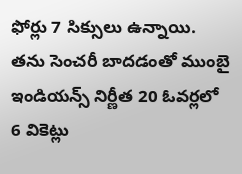ఫోర్లు 7 సిక్సులు ఉన్నాయి. త‌ను సెంచ‌రీ బాద‌డంతో ముంబై ఇండియ‌న్స్ నిర్ణీత 20 ఓవ‌ర్ల‌లో 6 వికెట్లు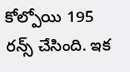కోల్పోయి 195 ర‌న్స్ చేసింది. ఇక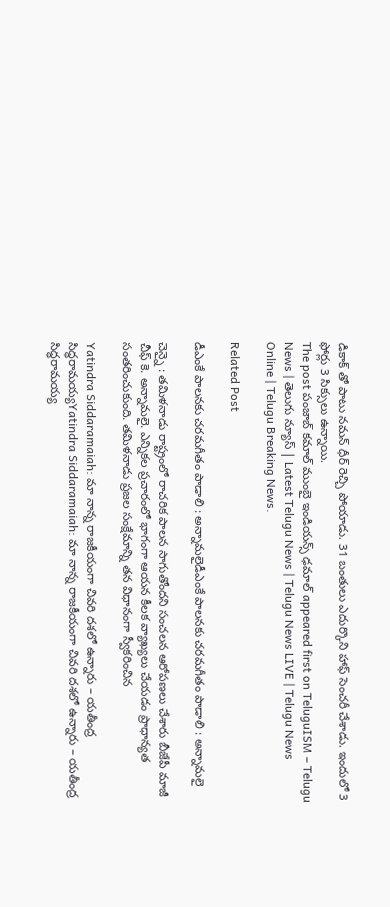డికాక్ తో పాటు న‌మ‌న్ ధీర్ రెచ్చి పోయాడు. 31 బంతులు ఎదుర్కొని హాఫ్ సెంచ‌రీ చేశాడు. ఇందులో 3 ఫోర్లు 3 సిక్సులు ఉన్నాయి.
The post పంజాబ్ క‌మాల్ ముంబై ఇండియ‌న్స్ ఢ‌మాల్ appeared first on TeluguISM – Telugu News | తెలుగు న్యూస్ | Latest Telugu News | Telugu News LIVE | Telugu News Online | Telugu Breaking News.

Related Post

డీఎంకే పాల‌న‌కు చ‌ర‌మ‌గీతం పాడాలి : అన్నామ‌లైడీఎంకే పాల‌న‌కు చ‌ర‌మ‌గీతం పాడాలి : అన్నామ‌లై

చెన్నై : త‌మిళ‌నాడు రాష్ట్రంలో రాచ‌రిక పాల‌న సాగుతోంద‌ని సంచ‌ల‌న ఆరోప‌ణ‌లు చేశారు బీజేపీ మాజీ చీఫ్ కె. అన్నామ‌లై. ఎన్నిక‌ల ప్ర‌చారంలో భాగంగా ఆయ‌న కీల‌క వ్యాఖ్య‌లు చేయ‌డం ప్రాధాన్య‌త సంత‌రించుకుంది. తమిళనాడు ప్రజల సంక్షేమాన్ని తన విధానంగా స్వీకరించిన

Yatindra Siddaramaiah: మా నాన్న రాజకీయంగా చివరి దశలో ఉన్నారు – యతీంద్ర సిద్ధరామయ్యYatindra Siddaramaiah: మా నాన్న రాజకీయంగా చివరి దశలో ఉన్నారు – యతీంద్ర సిద్ధరామయ్య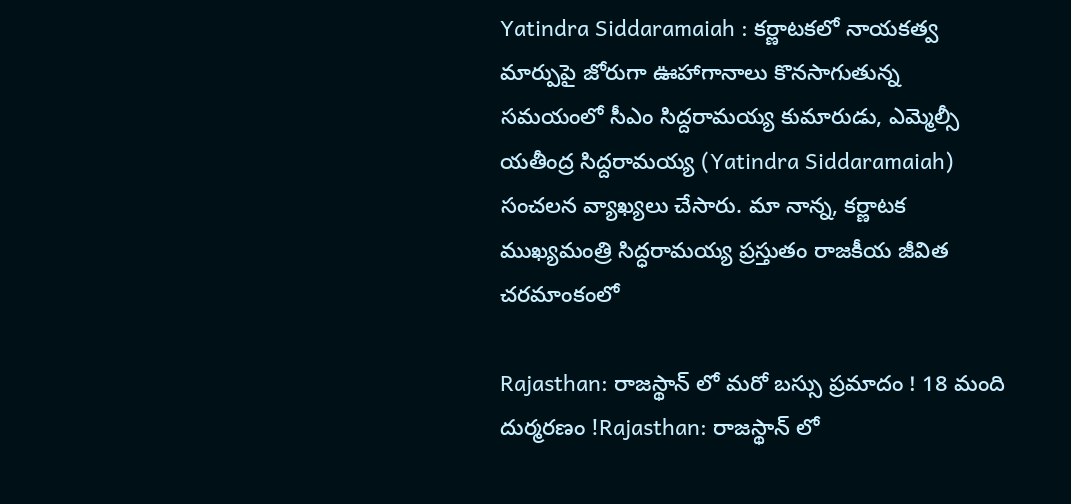Yatindra Siddaramaiah : కర్ణాటకలో నాయకత్వ మార్పుపై జోరుగా ఊహాగానాలు కొనసాగుతున్న సమయంలో సీఎం సిద్దరామయ్య కుమారుడు, ఎమ్మెల్సీ యతీంద్ర సిద్దరామయ్య (Yatindra Siddaramaiah) సంచలన వ్యాఖ్యలు చేసారు. మా నాన్న, కర్ణాటక ముఖ్యమంత్రి సిద్ధరామయ్య ప్రస్తుతం రాజకీయ జీవిత చరమాంకంలో

Rajasthan: రాజస్థాన్‌ లో మరో బస్సు ప్రమాదం ! 18 మంది దుర్మరణం !Rajasthan: రాజస్థాన్‌ లో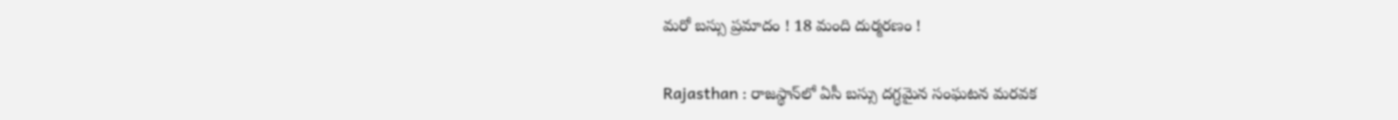మరో బస్సు ప్రమాదం ! 18 మంది దుర్మరణం !

Rajasthan : రాజస్థాన్‌లో ఏసీ బస్సు దగ్ధమైన సంఘటన మరవక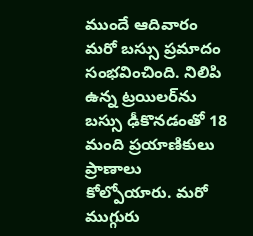ముందే ఆదివారం మరో బస్సు ప్రమాదం సంభవించింది. నిలిపి ఉన్న ట్రయిలర్‌ను బస్సు ఢీకొనడంతో 18 మంది ప్రయాణికులు ప్రాణాలు కోల్పోయారు. మరో ముగ్గురు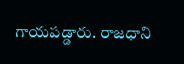గాయపడ్డారు. రాజధాని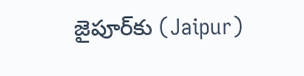జైపూర్‌కు (Jaipur)